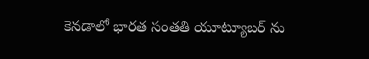కెనడాలో భారత సంతతి యూట్యూబర్ ను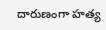దారుణంగా హత్య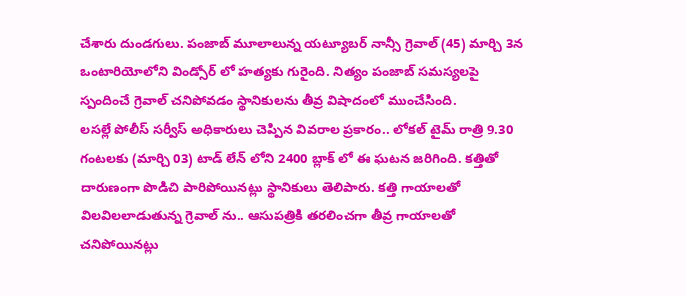చేశారు దుండగులు. పంజాబ్ మూలాలున్న యట్యూబర్ నాన్సీ గ్రెవాల్ (45) మార్చి 3న ఒంటారియోలోని విండ్సోర్ లో హత్యకు గురైంది. నిత్యం పంజాబ్ సమస్యలపై స్పందించే గ్రెవాల్ చనిపోవడం స్థానికులను తీవ్ర విషాదంలో ముంచేసింది.
లసల్లే పోలీస్ సర్వీస్ అధికారులు చెప్పిన వివరాల ప్రకారం.. లోకల్ టైమ్ రాత్రి 9.30 గంటలకు (మార్చి 03) టాడ్ లేన్ లోని 2400 బ్లాక్ లో ఈ ఘటన జరిగింది. కత్తితో దారుణంగా పొడిచి పారిపోయినట్లు స్థానికులు తెలిపారు. కత్తి గాయాలతో విలవిలలాడుతున్న గ్రెవాల్ ను.. ఆసుపత్రికి తరలించగా తీవ్ర గాయాలతో చనిపోయినట్లు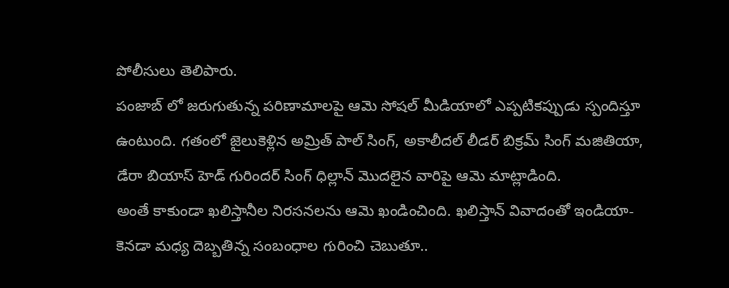పోలీసులు తెలిపారు.
పంజాబ్ లో జరుగుతున్న పరిణామాలపై ఆమె సోషల్ మీడియాలో ఎప్పటికప్పుడు స్పందిస్తూ ఉంటుంది. గతంలో జైలుకెళ్లిన అమ్రిత్ పాల్ సింగ్, అకాలీదల్ లీడర్ బిక్రమ్ సింగ్ మజితియా, డేరా బియాస్ హెడ్ గురిందర్ సింగ్ ధిల్లాన్ మొదలైన వారిపై ఆమె మాట్లాడింది.
అంతే కాకుండా ఖలిస్తానీల నిరసనలను ఆమె ఖండించింది. ఖలిస్తాన్ వివాదంతో ఇండియా-కెనడా మధ్య దెబ్బతిన్న సంబంధాల గురించి చెబుతూ..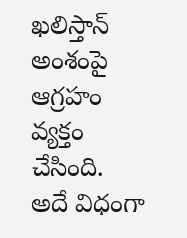ఖలిస్తాన్ అంశంపై ఆగ్రహం వ్యక్తం చేసింది. అదే విధంగా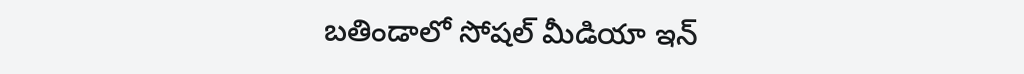బతిండాలో సోషల్ మీడియా ఇన్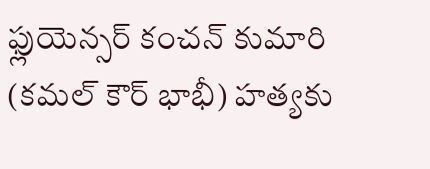ఫ్లుయెన్సర్ కంచన్ కుమారి (కమల్ కౌర్ భాభీ) హత్యకు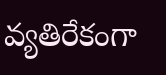వ్యతిరేకంగా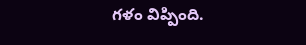గళం విప్పింది.